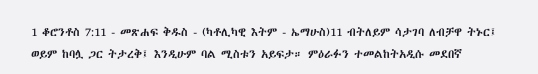1 ቆሮንቶስ 7:11 - መጽሐፍ ቅዱስ - (ካቶሊካዊ እትም - ኤማሁስ)11 ብትለይም ሳታገባ ለብቻዋ ትኑር፤ ወይም ከባሏ ጋር ትታረቅ፤ እንዲሁም ባል ሚስቱን አይፍታ። ምዕራፉን ተመልከትአዲሱ መደበኛ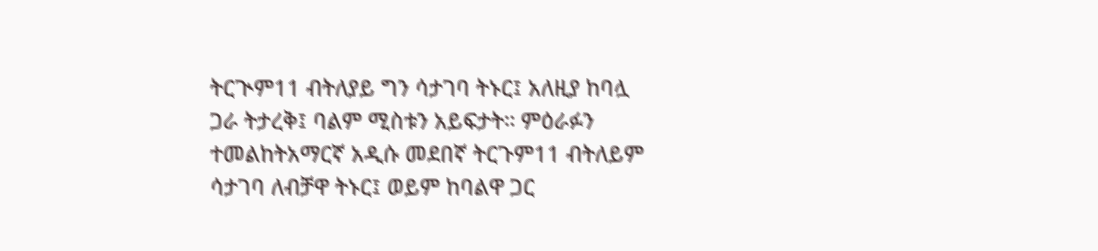ትርጒም11 ብትለያይ ግን ሳታገባ ትኑር፤ አለዚያ ከባሏ ጋራ ትታረቅ፤ ባልም ሚስቱን አይፍታት። ምዕራፉን ተመልከትአማርኛ አዲሱ መደበኛ ትርጉም11 ብትለይም ሳታገባ ለብቻዋ ትኑር፤ ወይም ከባልዋ ጋር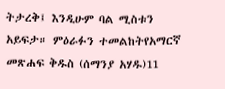ትታረቅ፤ እንዲሁም ባል ሚስቱን አይፍታ። ምዕራፉን ተመልከትየአማርኛ መጽሐፍ ቅዱስ (ሰማንያ አሃዱ)11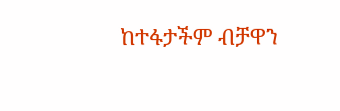ከተፋታችም ብቻዋን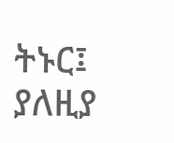ትኑር፤ ያለዚያ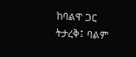ከባልዋ ጋር ትታረቅ፤ ባልም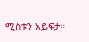ሚስቱን አይፍታ።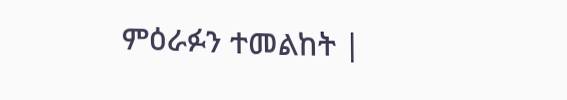ምዕራፉን ተመልከት |